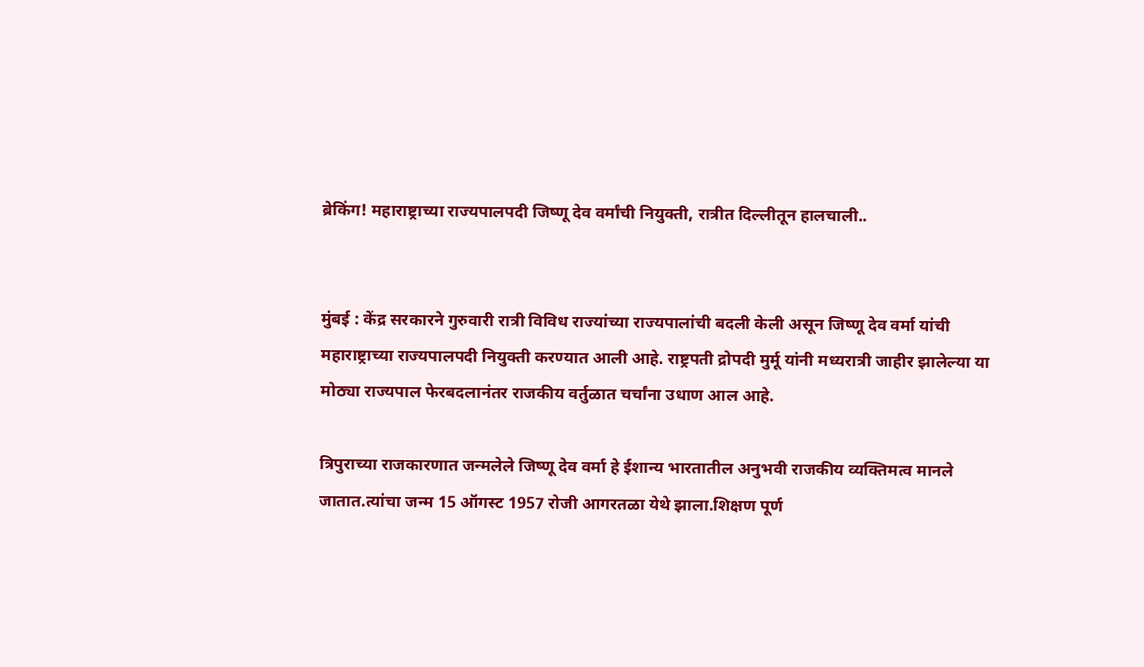ब्रेकिंग! महाराष्ट्राच्या राज्यपालपदी जिष्णू देव वर्मांची नियुक्ती, रात्रीत दिल्लीतून हालचाली..


मुंबई : केंद्र सरकारने गुरुवारी रात्री विविध राज्यांच्या राज्यपालांची बदली केली असून जिष्णू देव वर्मा यांची महाराष्ट्राच्या राज्यपालपदी नियुक्ती करण्यात आली आहे. राष्ट्रपती द्रोपदी मुर्मू यांनी मध्यरात्री जाहीर झालेल्या या मोठ्या राज्यपाल फेरबदलानंतर राजकीय वर्तुळात चर्चांना उधाण आल आहे.

त्रिपुराच्या राजकारणात जन्मलेले जिष्णू देव वर्मा हे ईशान्य भारतातील अनुभवी राजकीय व्यक्तिमत्व मानले जातात.त्यांचा जन्म 15 ऑगस्ट 1957 रोजी आगरतळा येथे झाला.शिक्षण पूर्ण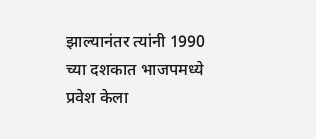झाल्यानंतर त्यांनी 1990 च्या दशकात भाजपमध्ये प्रवेश केला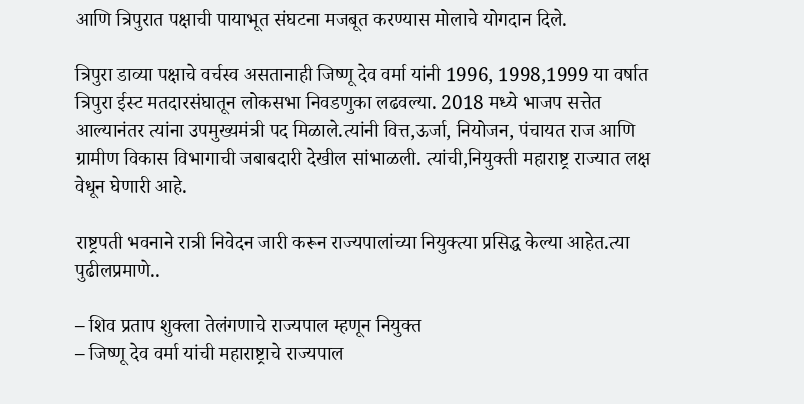आणि त्रिपुरात पक्षाची पायाभूत संघटना मजबूत करण्यास मोलाचे योगदान दिले.

त्रिपुरा डाव्या पक्षाचे वर्चस्व असतानाही जिष्णू देव वर्मा यांनी 1996, 1998,1999 या वर्षात त्रिपुरा ईस्ट मतदारसंघातून लोकसभा निवडणुका लढवल्या. 2018 मध्ये भाजप सत्तेत आल्यानंतर त्यांना उपमुख्यमंत्री पद मिळाले.त्यांनी वित्त,ऊर्जा, नियोजन, पंचायत राज आणि ग्रामीण विकास विभागाची जबाबदारी देखील सांभाळली. त्यांची,नियुक्ती महाराष्ट्र राज्यात लक्ष वेधून घेणारी आहे.

राष्ट्रपती भवनाने रात्री निवेदन जारी करून राज्यपालांच्या नियुक्त्या प्रसिद्ध केल्या आहेत.त्या पुढीलप्रमाणे..

– शिव प्रताप शुक्ला तेलंगणाचे राज्यपाल म्हणून नियुक्त
– जिष्णू देव वर्मा यांची महाराष्ट्राचे राज्यपाल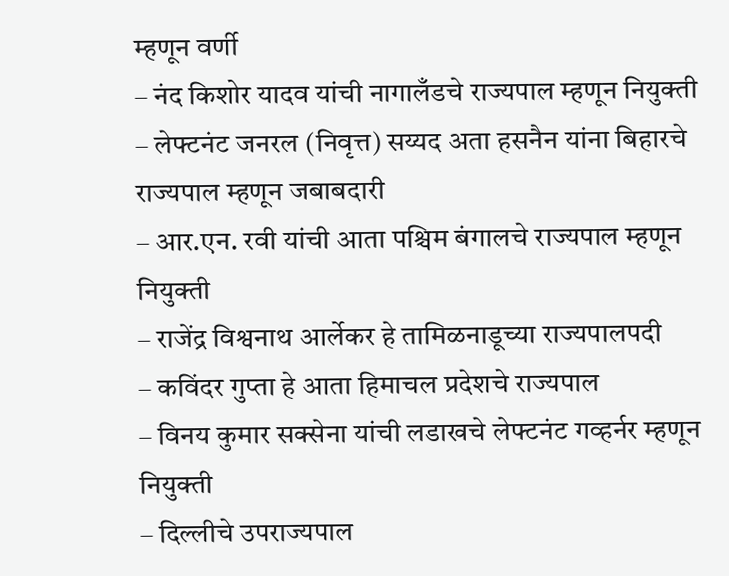म्हणून वर्णी
– नंद किशोर यादव यांची नागालँडचे राज्यपाल म्हणून नियुक्ती
– लेफ्टनंट जनरल (निवृत्त) सय्यद अता हसनैन यांना बिहारचे राज्यपाल म्हणून जबाबदारी
– आर.एन. रवी यांची आता पश्चिम बंगालचे राज्यपाल म्हणून नियुक्ती
– राजेंद्र विश्वनाथ आर्लेकर हे तामिळनाडूच्या राज्यपालपदी
– कविंदर गुप्ता हे आता हिमाचल प्रदेशचे राज्यपाल
– विनय कुमार सक्सेना यांची लडाखचे लेफ्टनंट गव्हर्नर म्हणून नियुक्ती
– दिल्लीचे उपराज्यपाल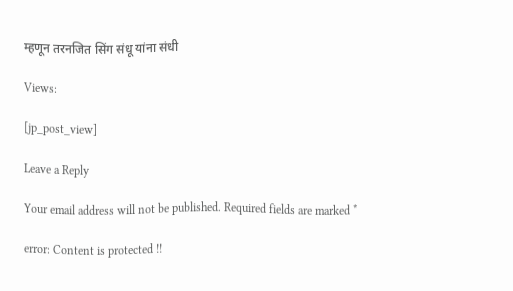म्हणून तरनजित सिंग संधू यांना संधी

Views:

[jp_post_view]

Leave a Reply

Your email address will not be published. Required fields are marked *

error: Content is protected !!